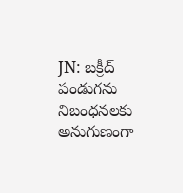JN: బక్రీద్ పండుగను నిబంధనలకు అనుగుణంగా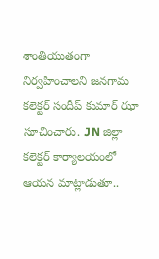శాంతియుతంగా నిర్వహించాలని జనగామ కలెక్టర్ సందీప్ కుమార్ ఝా సూచించారు. JN జిల్లా కలెక్టర్ కార్యాలయంలో ఆయన మాట్లాడుతూ..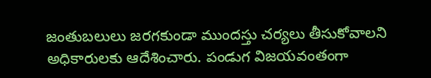జంతుబలులు జరగకుండా ముందస్తు చర్యలు తీసుకోవాలని అధికారులకు ఆదేశించారు. పండుగ విజయవంతంగా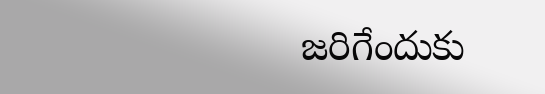జరిగేందుకు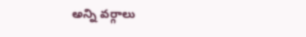అన్ని వర్గాలు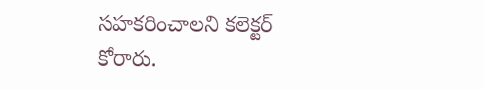సహకరించాలని కలెక్టర్ కోరారు.